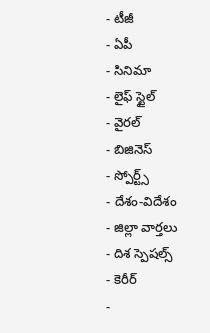- టీజీ
- ఏపీ
- సినిమా
- లైఫ్ స్టైల్
- వైరల్
- బిజినెస్
- స్పోర్ట్స్
- దేశం-విదేశం
- జిల్లా వార్తలు
- దిశ స్పెషల్స్
- కెరీర్
-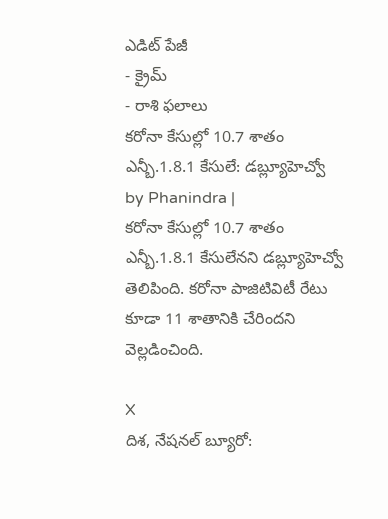ఎడిట్ పేజీ
- క్రైమ్
- రాశి ఫలాలు
కరోనా కేసుల్లో 10.7 శాతం ఎన్బీ.1.8.1 కేసులే: డబ్ల్యూహెచ్వో
by Phanindra |
కరోనా కేసుల్లో 10.7 శాతం ఎన్బీ.1.8.1 కేసులేనని డబ్ల్యూహెచ్వో తెలిపింది. కరోనా పాజిటివిటీ రేటు కూడా 11 శాతానికి చేరిందని వెల్లడించింది.

X
దిశ, నేషనల్ బ్యూరో: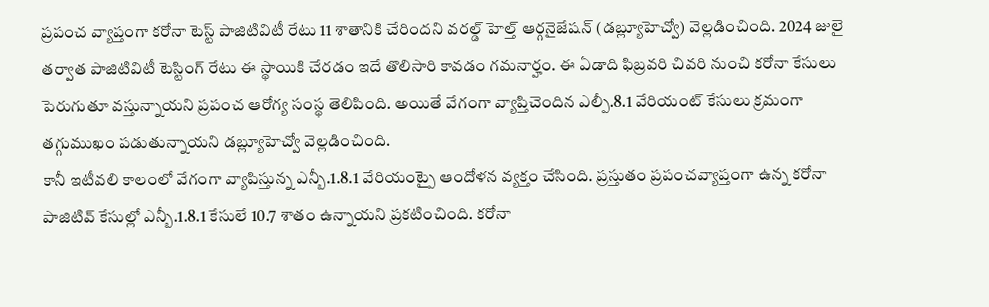ప్రపంచ వ్యాప్తంగా కరోనా టెస్ట్ పాజిటివిటీ రేటు 11 శాతానికి చేరిందని వరల్డ్ హెల్త్ ఆర్గనైజేషన్ (డబ్ల్యూహెచ్వో) వెల్లడించింది. 2024 జులై తర్వాత పాజిటివిటీ టెస్టింగ్ రేటు ఈ స్థాయికి చేరడం ఇదే తొలిసారి కావడం గమనార్హం. ఈ ఏడాది ఫిబ్రవరి చివరి నుంచి కరోనా కేసులు పెరుగుతూ వస్తున్నాయని ప్రపంచ ఆరోగ్య సంస్థ తెలిపింది. అయితే వేగంగా వ్యాప్తిచెందిన ఎల్పీ.8.1 వేరియంట్ కేసులు క్రమంగా తగ్గుముఖం పడుతున్నాయని డబ్ల్యూహెచ్వో వెల్లడించింది.
కానీ ఇటీవలి కాలంలో వేగంగా వ్యాపిస్తున్న ఎన్బీ.1.8.1 వేరియంట్పై ఆందోళన వ్యక్తం చేసింది. ప్రస్తుతం ప్రపంచవ్యాప్తంగా ఉన్న కరోనా పాజిటివ్ కేసుల్లో ఎన్బీ.1.8.1 కేసులే 10.7 శాతం ఉన్నాయని ప్రకటించింది. కరోనా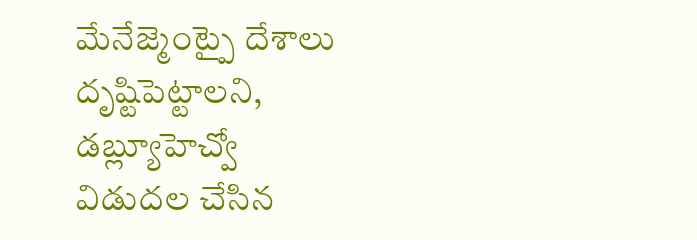మేనేజ్మెంట్పై దేశాలు దృష్టిపెట్టాలని, డబ్ల్యూహెచ్వో విడుదల చేసిన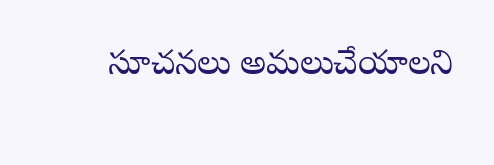సూచనలు అమలుచేయాలని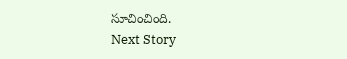సూచించింది.
Next Story